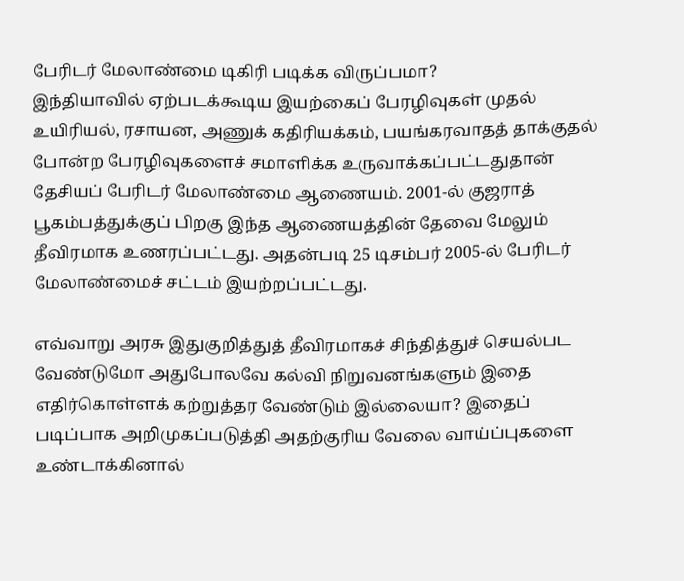பேரிடர் மேலாண்மை டிகிரி படிக்க விருப்பமா?
இந்தியாவில் ஏற்படக்கூடிய இயற்கைப் பேரழிவுகள் முதல் உயிரியல், ரசாயன, அணுக் கதிரியக்கம், பயங்கரவாதத் தாக்குதல் போன்ற பேரழிவுகளைச் சமாளிக்க உருவாக்கப்பட்டதுதான் தேசியப் பேரிடர் மேலாண்மை ஆணையம். 2001-ல் குஜராத் பூகம்பத்துக்குப் பிறகு இந்த ஆணையத்தின் தேவை மேலும் தீவிரமாக உணரப்பட்டது. அதன்படி 25 டிசம்பர் 2005-ல் பேரிடர் மேலாண்மைச் சட்டம் இயற்றப்பட்டது.

எவ்வாறு அரசு இதுகுறித்துத் தீவிரமாகச் சிந்தித்துச் செயல்பட வேண்டுமோ அதுபோலவே கல்வி நிறுவனங்களும் இதை எதிர்கொள்ளக் கற்றுத்தர வேண்டும் இல்லையா? இதைப் படிப்பாக அறிமுகப்படுத்தி அதற்குரிய வேலை வாய்ப்புகளை உண்டாக்கினால்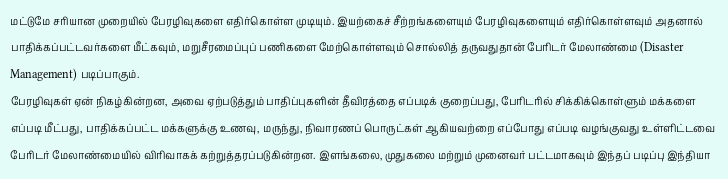மட்டுமே சரியான முறையில் பேரழிவுகளை எதிர்கொள்ள முடியும். இயற்கைச் சீற்றங்களையும் பேரழிவுகளையும் எதிர்கொள்ளவும் அதனால் பாதிக்கப்பட்டவர்களை மீட்கவும், மறுசீரமைப்புப் பணிகளை மேற்கொள்ளவும் சொல்லித் தருவதுதான் பேரிடர் மேலாண்மை (Disaster Management) படிப்பாகும்.
பேரழிவுகள் ஏன் நிகழ்கின்றன, அவை ஏற்படுத்தும் பாதிப்புகளின் தீவிரத்தை எப்படிக் குறைப்பது, பேரிடரில் சிக்கிக்கொள்ளும் மக்களை எப்படி மீட்பது, பாதிக்கப்பட்ட மக்களுக்கு உணவு, மருந்து, நிவாரணப் பொருட்கள் ஆகியவற்றை எப்போது எப்படி வழங்குவது உள்ளிட்டவை பேரிடர் மேலாண்மையில் விரிவாகக் கற்றுத்தரப்படுகின்றன. இளங்கலை, முதுகலை மற்றும் முனைவர் பட்டமாகவும் இந்தப் படிப்பு இந்தியா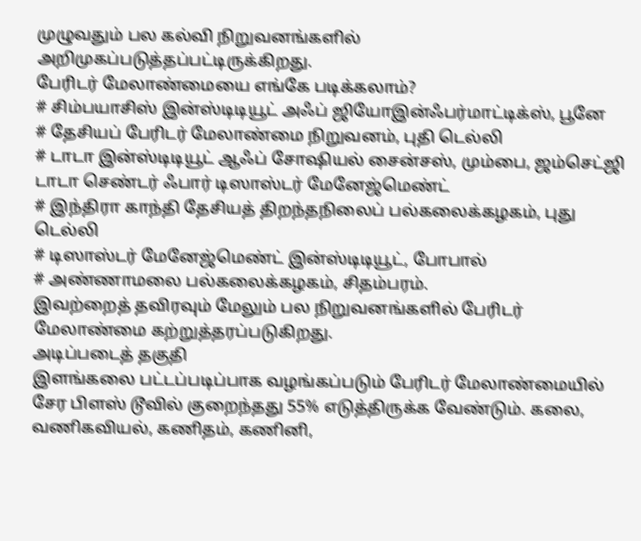முழுவதும் பல கல்வி நிறுவனங்களில் அறிமுகப்படுத்தப்பட்டிருக்கிறது.
பேரிடர் மேலாண்மையை எங்கே படிக்கலாம்?
# சிம்பயாசிஸ் இன்ஸ்டிடியூட் அஃப் ஜியோஇன்ஃபர்மாட்டிக்ஸ், பூனே
# தேசியப் பேரிடர் மேலாண்மை நிறுவனம், புதி டெல்லி
# டாடா இன்ஸ்டிடியூட் ஆஃப் சோஷியல் சைன்சஸ், மும்பை, ஜம்செட்ஜி டாடா செண்டர் ஃபார் டிஸாஸ்டர் மேனேஜ்மெண்ட்
# இந்திரா காந்தி தேசியத் திறந்தநிலைப் பல்கலைக்கழகம், புது டெல்லி
# டிஸாஸ்டர் மேனேஜ்மெண்ட் இன்ஸ்டிடியூட், போபால்
# அண்ணாமலை பல்கலைக்கழகம், சிதம்பரம்.
இவற்றைத் தவிரவும் மேலும் பல நிறுவனங்களில் பேரிடர் மேலாண்மை கற்றுத்தரப்படுகிறது.
அடிப்படைத் தகுதி
இளங்கலை பட்டப்படிப்பாக வழங்கப்படும் பேரிடர் மேலாண்மையில் சேர பிளஸ் டூவில் குறைந்தது 55% எடுத்திருக்க வேண்டும். கலை, வணிகவியல், கணிதம், கணினி,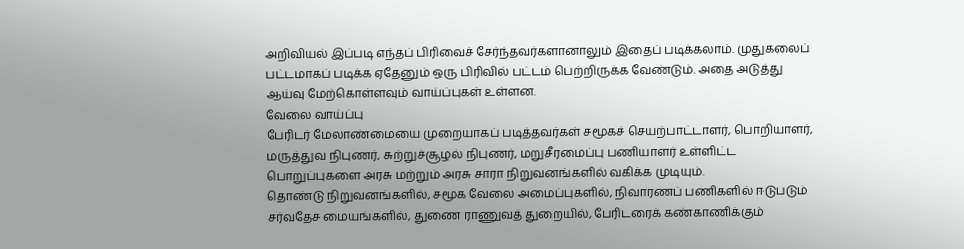அறிவியல் இப்படி எந்தப் பிரிவைச் சேர்ந்தவர்களானாலும் இதைப் படிக்கலாம். முதுகலைப் பட்டமாகப் படிக்க ஏதேனும் ஒரு பிரிவில் பட்டம் பெற்றிருக்க வேண்டும். அதை அடுத்து ஆய்வு மேற்கொள்ளவும் வாய்ப்புகள் உள்ளன.
வேலை வாய்ப்பு
பேரிடர் மேலாண்மையை முறையாகப் படித்தவர்கள் சமூகச் செயற்பாட்டாளர், பொறியாளர், மருத்துவ நிபுணர், சுற்றுச்சூழல் நிபுணர், மறுசீரமைப்பு பணியாளர் உள்ளிட்ட பொறுப்புகளை அரசு மற்றும் அரசு சாரா நிறுவனங்களில் வகிக்க முடியும்.
தொண்டு நிறுவனங்களில், சமூக வேலை அமைப்புகளில், நிவாரணப் பணிகளில் ஈடுபடும் சர்வதேச மையங்களில், துணை ராணுவத் துறையில், பேரிடரைக் கண்காணிக்கும்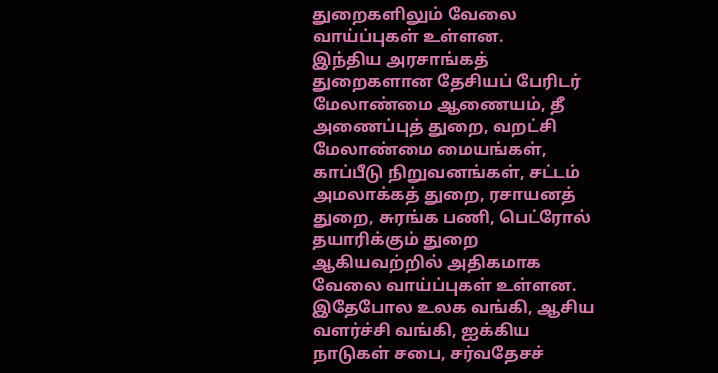துறைகளிலும் வேலை வாய்ப்புகள் உள்ளன.
இந்திய அரசாங்கத் துறைகளான தேசியப் பேரிடர் மேலாண்மை ஆணையம், தீ அணைப்புத் துறை, வறட்சி மேலாண்மை மையங்கள், காப்பீடு நிறுவனங்கள், சட்டம் அமலாக்கத் துறை, ரசாயனத் துறை, சுரங்க பணி, பெட்ரோல் தயாரிக்கும் துறை ஆகியவற்றில் அதிகமாக வேலை வாய்ப்புகள் உள்ளன. இதேபோல உலக வங்கி, ஆசிய வளர்ச்சி வங்கி, ஐக்கிய நாடுகள் சபை, சர்வதேசச்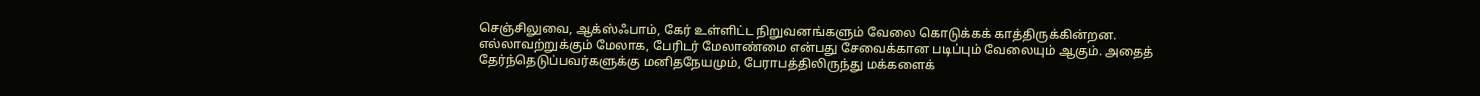செஞ்சிலுவை, ஆக்ஸ்ஃபாம், கேர் உள்ளிட்ட நிறுவனங்களும் வேலை கொடுக்கக் காத்திருக்கின்றன.
எல்லாவற்றுக்கும் மேலாக, பேரிடர் மேலாண்மை என்பது சேவைக்கான படிப்பும் வேலையும் ஆகும். அதைத் தேர்ந்தெடுப்பவர்களுக்கு மனிதநேயமும், பேராபத்திலிருந்து மக்களைக்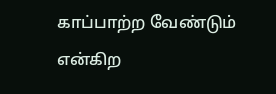காப்பாற்ற வேண்டும் என்கிற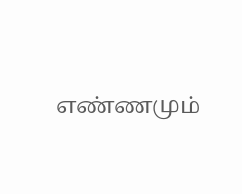எண்ணமும்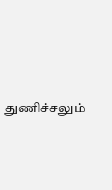துணிச்சலும்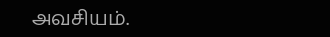அவசியம்.